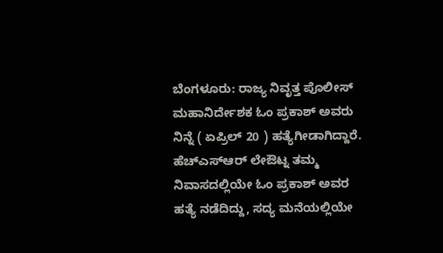ಬೆಂಗಳೂರು: ರಾಜ್ಯ ನಿವೃತ್ತ ಪೊಲೀಸ್ ಮಹಾನಿರ್ದೇಶಕ ಓಂ ಪ್ರಕಾಶ್ ಅವರು ನಿನ್ನೆ ( ಏಪ್ರಿಲ್ 20 ) ಹತ್ಯೆಗೀಡಾಗಿದ್ದಾರೆ. ಹೆಚ್ಎಸ್ಆರ್ ಲೇಔಟ್ನ ತಮ್ಮ ನಿವಾಸದಲ್ಲಿಯೇ ಓಂ ಪ್ರಕಾಶ್ ಅವರ ಹತ್ಯೆ ನಡೆದಿದ್ದು, ಸದ್ಯ ಮನೆಯಲ್ಲಿಯೇ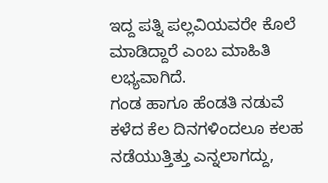ಇದ್ದ ಪತ್ನಿ ಪಲ್ಲವಿಯವರೇ ಕೊಲೆ ಮಾಡಿದ್ದಾರೆ ಎಂಬ ಮಾಹಿತಿ ಲಭ್ಯವಾಗಿದೆ.
ಗಂಡ ಹಾಗೂ ಹೆಂಡತಿ ನಡುವೆ ಕಳೆದ ಕೆಲ ದಿನಗಳಿಂದಲೂ ಕಲಹ ನಡೆಯುತ್ತಿತ್ತು ಎನ್ನಲಾಗದ್ದು,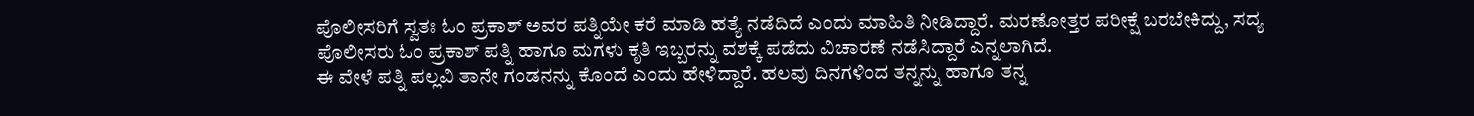ಪೊಲೀಸರಿಗೆ ಸ್ವತಃ ಓಂ ಪ್ರಕಾಶ್ ಅವರ ಪತ್ನಿಯೇ ಕರೆ ಮಾಡಿ ಹತ್ಯೆ ನಡೆದಿದೆ ಎಂದು ಮಾಹಿತಿ ನೀಡಿದ್ದಾರೆ. ಮರಣೋತ್ತರ ಪರೀಕ್ಷೆ ಬರಬೇಕಿದ್ದು, ಸದ್ಯ ಪೊಲೀಸರು ಓಂ ಪ್ರಕಾಶ್ ಪತ್ನಿ ಹಾಗೂ ಮಗಳು ಕೃತಿ ಇಬ್ಬರನ್ನು ವಶಕ್ಕೆ ಪಡೆದು ವಿಚಾರಣೆ ನಡೆಸಿದ್ದಾರೆ ಎನ್ನಲಾಗಿದೆ.
ಈ ವೇಳೆ ಪತ್ನಿ ಪಲ್ಲವಿ ತಾನೇ ಗಂಡನನ್ನು ಕೊಂದೆ ಎಂದು ಹೇಳಿದ್ದಾರೆ. ಹಲವು ದಿನಗಳಿಂದ ತನ್ನನ್ನು ಹಾಗೂ ತನ್ನ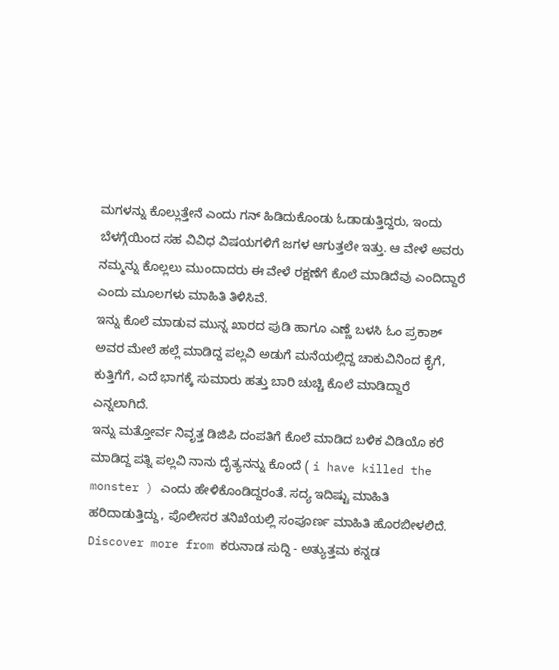ಮಗಳನ್ನು ಕೊಲ್ಲುತ್ತೇನೆ ಎಂದು ಗನ್ ಹಿಡಿದುಕೊಂಡು ಓಡಾಡುತ್ತಿದ್ದರು, ಇಂದು ಬೆಳಗ್ಗೆಯಿಂದ ಸಹ ವಿವಿಧ ವಿಷಯಗಳಿಗೆ ಜಗಳ ಆಗುತ್ತಲೇ ಇತ್ತು. ಆ ವೇಳೆ ಅವರು ನಮ್ಮನ್ನು ಕೊಲ್ಲಲು ಮುಂದಾದರು ಈ ವೇಳೆ ರಕ್ಷಣೆಗೆ ಕೊಲೆ ಮಾಡಿದೆವು ಎಂದಿದ್ದಾರೆ ಎಂದು ಮೂಲಗಳು ಮಾಹಿತಿ ತಿಳಿಸಿವೆ.
ಇನ್ನು ಕೊಲೆ ಮಾಡುವ ಮುನ್ನ ಖಾರದ ಪುಡಿ ಹಾಗೂ ಎಣ್ಣೆ ಬಳಸಿ ಓಂ ಪ್ರಕಾಶ್ ಅವರ ಮೇಲೆ ಹಲ್ಲೆ ಮಾಡಿದ್ದ ಪಲ್ಲವಿ ಅಡುಗೆ ಮನೆಯಲ್ಲಿದ್ದ ಚಾಕುವಿನಿಂದ ಕೈಗೆ, ಕುತ್ತಿಗೆಗೆ, ಎದೆ ಭಾಗಕ್ಕೆ ಸುಮಾರು ಹತ್ತು ಬಾರಿ ಚುಚ್ಚಿ ಕೊಲೆ ಮಾಡಿದ್ದಾರೆ ಎನ್ನಲಾಗಿದೆ.
ಇನ್ನು ಮತ್ತೋರ್ವ ನಿವೃತ್ತ ಡಿಜಿಪಿ ದಂಪತಿಗೆ ಕೊಲೆ ಮಾಡಿದ ಬಳಿಕ ವಿಡಿಯೊ ಕರೆ ಮಾಡಿದ್ದ ಪತ್ನಿ ಪಲ್ಲವಿ ನಾನು ದೈತ್ಯನನ್ನು ಕೊಂದೆ ( i have killed the monster ) ಎಂದು ಹೇಳಿಕೊಂಡಿದ್ದರಂತೆ. ಸದ್ಯ ಇದಿಷ್ಟು ಮಾಹಿತಿ ಹರಿದಾಡುತ್ತಿದ್ದು, ಪೊಲೀಸರ ತನಿಖೆಯಲ್ಲಿ ಸಂಪೂರ್ಣ ಮಾಹಿತಿ ಹೊರಬೀಳಲಿದೆ.
Discover more from ಕರುನಾಡ ಸುದ್ದಿ - ಅತ್ಯುತ್ತಮ ಕನ್ನಡ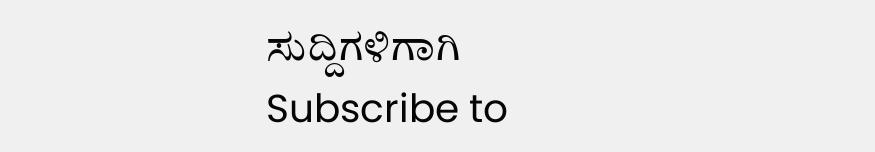ಸುದ್ದಿಗಳಿಗಾಗಿ
Subscribe to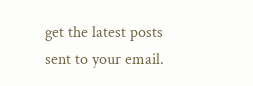get the latest posts sent to your email.